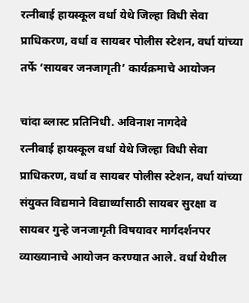रत्नीबाई हायस्कूल वर्धा येथे जिल्हा विधी सेवा प्राधिकरण, वर्धा व सायबर पोलीस स्टेशन, वर्धा यांच्या तर्फे ‘सायबर जनजागृती’ कार्यक्रमाचे आयोजन

चांदा ब्लास्ट प्रतिनिधी. अविनाश नागदेवे
रत्नीबाई हायस्कूल वर्धा येथे जिल्हा विधी सेवा प्राधिकरण, वर्धा व सायबर पोलीस स्टेशन, वर्धा यांच्या संयुक्त विद्यमाने विद्यार्थ्यांसाठी सायबर सुरक्षा व सायबर गुन्हे जनजागृती विषयावर मार्गदर्शनपर व्याख्यानाचे आयोजन करण्यात आले. वर्धा येथील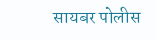सायबर पोलीस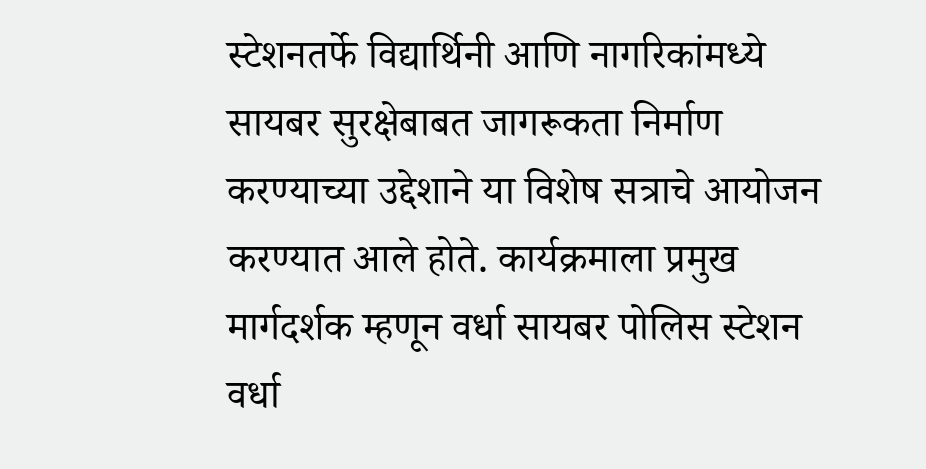स्टेशनतर्फे विद्यार्थिनी आणि नागरिकांमध्ये सायबर सुरक्षेबाबत जागरूकता निर्माण करण्याच्या उद्देशाने या विशेष सत्राचे आयोजन करण्यात आले होते. कार्यक्रमाला प्रमुख मार्गदर्शक म्हणून वर्धा सायबर पोलिस स्टेशन वर्धा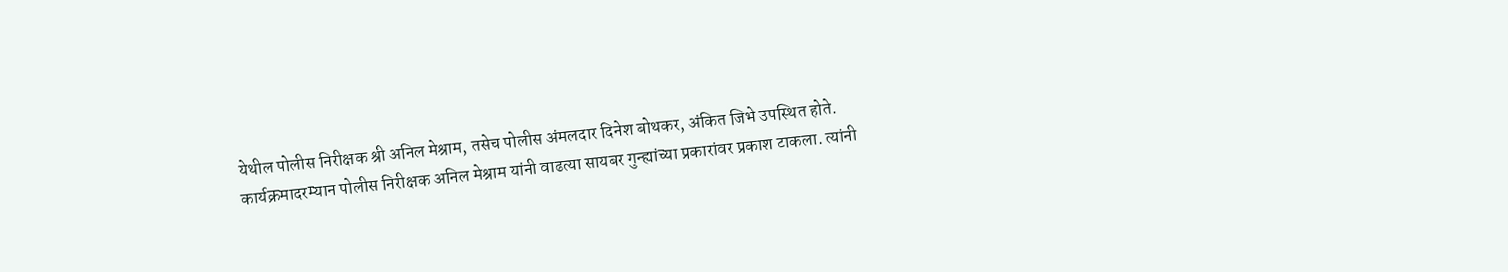येथील पोलीस निरीक्षक श्री अनिल मेश्राम, तसेच पोलीस अंमलदार दिनेश बोथकर, अंकित जिभे उपस्थित होते. कार्यक्रमादरम्यान पोलीस निरीक्षक अनिल मेश्राम यांनी वाढत्या सायबर गुन्ह्यांच्या प्रकारांवर प्रकाश टाकला. त्यांनी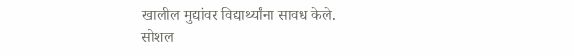खालील मुद्यांवर विद्यार्थ्यांना सावध केले.
सोशल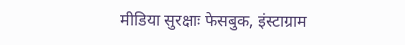मीडिया सुरक्षाः फेसबुक, इंस्टाग्राम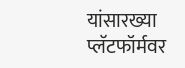यांसारख्या प्लॅटफॉर्मवर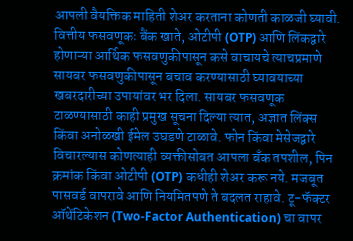आपली वैयक्तिक माहिती शेअर करताना कोणती काळजी घ्यावी. वित्तीय फसवणूकः बैंक खाते, ओटीपी (OTP) आणि लिंकद्वारे होणाऱ्या आर्थिक फसवणुकीपासून कसे वाचायचे त्याचप्रमाणे सायबर फसवणुकीपासून बचाव करण्यासाठी घ्यावयाच्या खबरदारीच्या उपायांवर भर दिला. सायबर फसवणूक टाळण्यासाठी काही प्रमुख सूचना दिल्या त्यात, अज्ञात लिंक्स किंवा अनोळखी ईमेल उघडणे टाळावे. फोन किंवा मेसेजद्वारे विचारल्यास कोणत्याही व्यक्तीसोबत आपला बँक तपशील, पिन क्रमांक किंवा ओटीपी (OTP) कधीही शेअर करू नये. मजबूत पासवर्ड वापरावे आणि नियमितपणे ते बदलत राहावे. टू-फॅक्टर ऑथेंटिकेशन (Two-Factor Authentication) चा वापर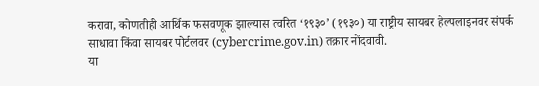करावा, कोणतीही आर्थिक फसवणूक झाल्यास त्वरित ‘१९३०’ (१९३०) या राष्ट्रीय सायबर हेल्पलाइनवर संपर्क साधावा किंवा सायबर पोर्टलवर (cybercrime.gov.in) तक्रार नोंदवावी.
या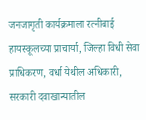जनजागृती कार्यक्रमाला रत्नीबाई हायस्कूलच्या प्राचार्या, जिल्हा विधी सेवा प्राधिकरण, वर्धा येथील अधिकारी, सरकारी दवाखान्यातील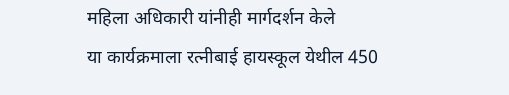महिला अधिकारी यांनीही मार्गदर्शन केले
या कार्यक्रमाला रत्नीबाई हायस्कूल येथील 450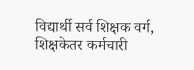विद्यार्थी सर्व शिक्षक वर्ग, शिक्षकेतर कर्मचारी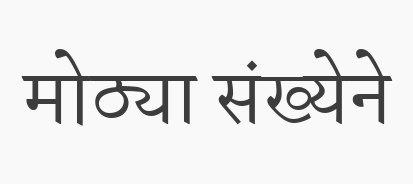मोठ्या संख्येने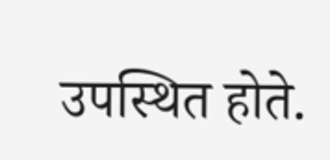उपस्थित होते.